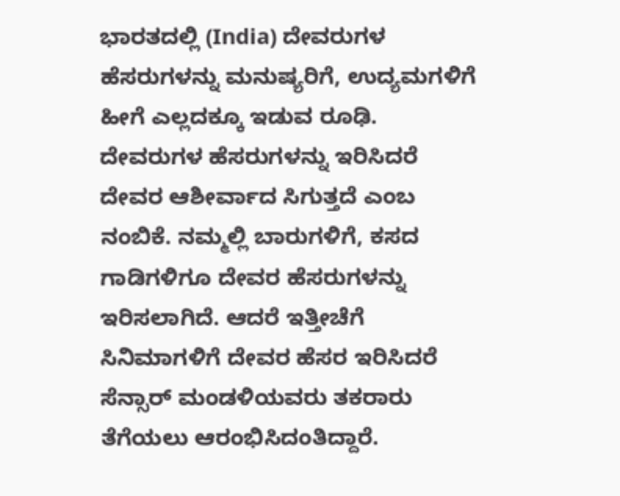ಭಾರತದಲ್ಲಿ (India) ದೇವರುಗಳ ಹೆಸರುಗಳನ್ನು ಮನುಷ್ಯರಿಗೆ, ಉದ್ಯಮಗಳಿಗೆ ಹೀಗೆ ಎಲ್ಲದಕ್ಕೂ ಇಡುವ ರೂಢಿ. ದೇವರುಗಳ ಹೆಸರುಗಳನ್ನು ಇರಿಸಿದರೆ ದೇವರ ಆಶೀರ್ವಾದ ಸಿಗುತ್ತದೆ ಎಂಬ ನಂಬಿಕೆ. ನಮ್ಮಲ್ಲಿ ಬಾರುಗಳಿಗೆ, ಕಸದ ಗಾಡಿಗಳಿಗೂ ದೇವರ ಹೆಸರುಗಳನ್ನು ಇರಿಸಲಾಗಿದೆ. ಆದರೆ ಇತ್ತೀಚೆಗೆ ಸಿನಿಮಾಗಳಿಗೆ ದೇವರ ಹೆಸರ ಇರಿಸಿದರೆ ಸೆನ್ಸಾರ್ ಮಂಡಳಿಯವರು ತಕರಾರು ತೆಗೆಯಲು ಆರಂಭಿಸಿದಂತಿದ್ದಾರೆ.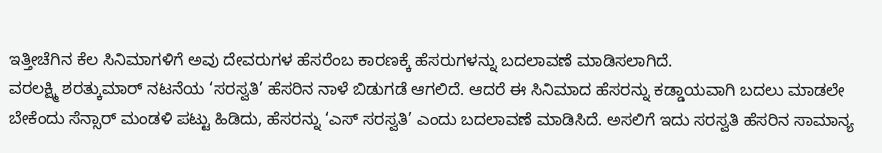ಇತ್ತೀಚೆಗಿನ ಕೆಲ ಸಿನಿಮಾಗಳಿಗೆ ಅವು ದೇವರುಗಳ ಹೆಸರೆಂಬ ಕಾರಣಕ್ಕೆ ಹೆಸರುಗಳನ್ನು ಬದಲಾವಣೆ ಮಾಡಿಸಲಾಗಿದೆ.
ವರಲಕ್ಷ್ಮಿ ಶರತ್ಕುಮಾರ್ ನಟನೆಯ ‘ಸರಸ್ವತಿ’ ಹೆಸರಿನ ನಾಳೆ ಬಿಡುಗಡೆ ಆಗಲಿದೆ. ಆದರೆ ಈ ಸಿನಿಮಾದ ಹೆಸರನ್ನು ಕಡ್ಡಾಯವಾಗಿ ಬದಲು ಮಾಡಲೇ ಬೇಕೆಂದು ಸೆನ್ಸಾರ್ ಮಂಡಳಿ ಪಟ್ಟು ಹಿಡಿದು, ಹೆಸರನ್ನು ‘ಎಸ್ ಸರಸ್ವತಿ’ ಎಂದು ಬದಲಾವಣೆ ಮಾಡಿಸಿದೆ. ಅಸಲಿಗೆ ಇದು ಸರಸ್ವತಿ ಹೆಸರಿನ ಸಾಮಾನ್ಯ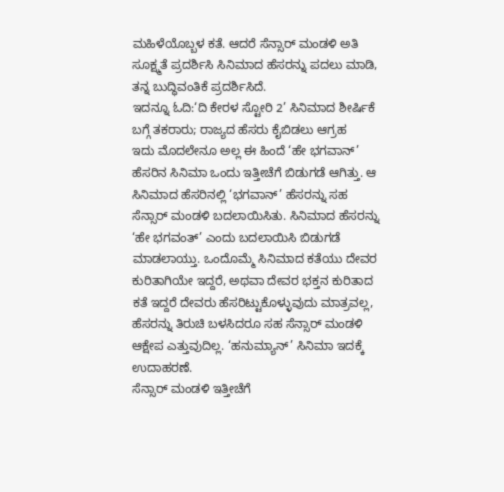ಮಹಿಳೆಯೊಬ್ಬಳ ಕತೆ. ಆದರೆ ಸೆನ್ಸಾರ್ ಮಂಡಳಿ ಅತಿ ಸೂಕ್ಷ್ಮತೆ ಪ್ರದರ್ಶಿಸಿ ಸಿನಿಮಾದ ಹೆಸರನ್ನು ಪದಲು ಮಾಡಿ, ತನ್ನ ಬುದ್ಧಿವಂತಿಕೆ ಪ್ರದರ್ಶಿಸಿದೆ.
ಇದನ್ನೂ ಓದಿ:‘ದಿ ಕೇರಳ ಸ್ಟೋರಿ 2’ ಸಿನಿಮಾದ ಶೀರ್ಷಿಕೆ ಬಗ್ಗೆ ತಕರಾರು; ರಾಜ್ಯದ ಹೆಸರು ಕೈಬಿಡಲು ಆಗ್ರಹ
ಇದು ಮೊದಲೇನೂ ಅಲ್ಲ ಈ ಹಿಂದೆ ‘ಹೇ ಭಗವಾನ್’ ಹೆಸರಿನ ಸಿನಿಮಾ ಒಂದು ಇತ್ತೀಚೆಗೆ ಬಿಡುಗಡೆ ಆಗಿತ್ತು. ಆ ಸಿನಿಮಾದ ಹೆಸರಿನಲ್ಲಿ ‘ಭಗವಾನ್’ ಹೆಸರನ್ನು ಸಹ ಸೆನ್ಸಾರ್ ಮಂಡಳಿ ಬದಲಾಯಿಸಿತು. ಸಿನಿಮಾದ ಹೆಸರನ್ನು ‘ಹೇ ಭಗವಂತ್’ ಎಂದು ಬದಲಾಯಿಸಿ ಬಿಡುಗಡೆ ಮಾಡಲಾಯ್ತು. ಒಂದೊಮ್ಮೆ ಸಿನಿಮಾದ ಕತೆಯು ದೇವರ ಕುರಿತಾಗಿಯೇ ಇದ್ದರೆ, ಅಥವಾ ದೇವರ ಭಕ್ತನ ಕುರಿತಾದ ಕತೆ ಇದ್ದರೆ ದೇವರು ಹೆಸರಿಟ್ಟುಕೊಳ್ಳುವುದು ಮಾತ್ರವಲ್ಲ, ಹೆಸರನ್ನು ತಿರುಚಿ ಬಳಸಿದರೂ ಸಹ ಸೆನ್ಸಾರ್ ಮಂಡಳಿ ಆಕ್ಷೇಪ ಎತ್ತುವುದಿಲ್ಲ. ‘ಹನುಮ್ಯಾನ್’ ಸಿನಿಮಾ ಇದಕ್ಕೆ ಉದಾಹರಣೆ.
ಸೆನ್ಸಾರ್ ಮಂಡಳಿ ಇತ್ತೀಚೆಗೆ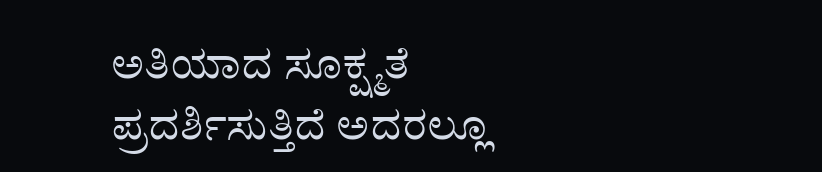ಅತಿಯಾದ ಸೂಕ್ಷ್ಮತೆ ಪ್ರದರ್ಶಿಸುತ್ತಿದೆ ಅದರಲ್ಲೂ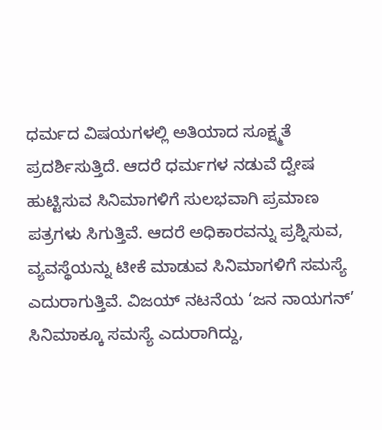ಧರ್ಮದ ವಿಷಯಗಳಲ್ಲಿ ಅತಿಯಾದ ಸೂಕ್ಷ್ಮತೆ ಪ್ರದರ್ಶಿಸುತ್ತಿದೆ. ಆದರೆ ಧರ್ಮಗಳ ನಡುವೆ ದ್ವೇಷ ಹುಟ್ಟಿಸುವ ಸಿನಿಮಾಗಳಿಗೆ ಸುಲಭವಾಗಿ ಪ್ರಮಾಣ ಪತ್ರಗಳು ಸಿಗುತ್ತಿವೆ. ಆದರೆ ಅಧಿಕಾರವನ್ನು ಪ್ರಶ್ನಿಸುವ, ವ್ಯವಸ್ಥೆಯನ್ನು ಟೀಕೆ ಮಾಡುವ ಸಿನಿಮಾಗಳಿಗೆ ಸಮಸ್ಯೆ ಎದುರಾಗುತ್ತಿವೆ. ವಿಜಯ್ ನಟನೆಯ ‘ಜನ ನಾಯಗನ್’ ಸಿನಿಮಾಕ್ಕೂ ಸಮಸ್ಯೆ ಎದುರಾಗಿದ್ದು,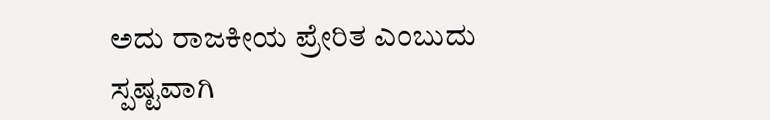ಅದು ರಾಜಕೀಯ ಪ್ರೇರಿತ ಎಂಬುದು ಸ್ಪಷ್ಟವಾಗಿ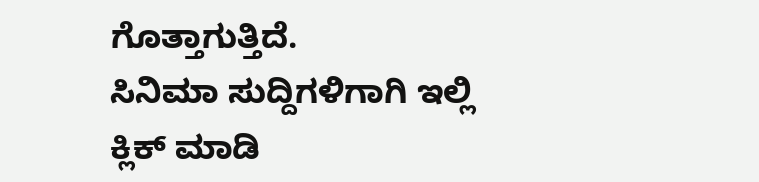ಗೊತ್ತಾಗುತ್ತಿದೆ.
ಸಿನಿಮಾ ಸುದ್ದಿಗಳಿಗಾಗಿ ಇಲ್ಲಿ ಕ್ಲಿಕ್ ಮಾಡಿ